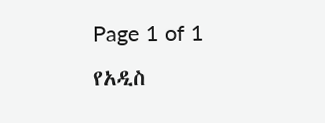Page 1 of 1
የአዲስ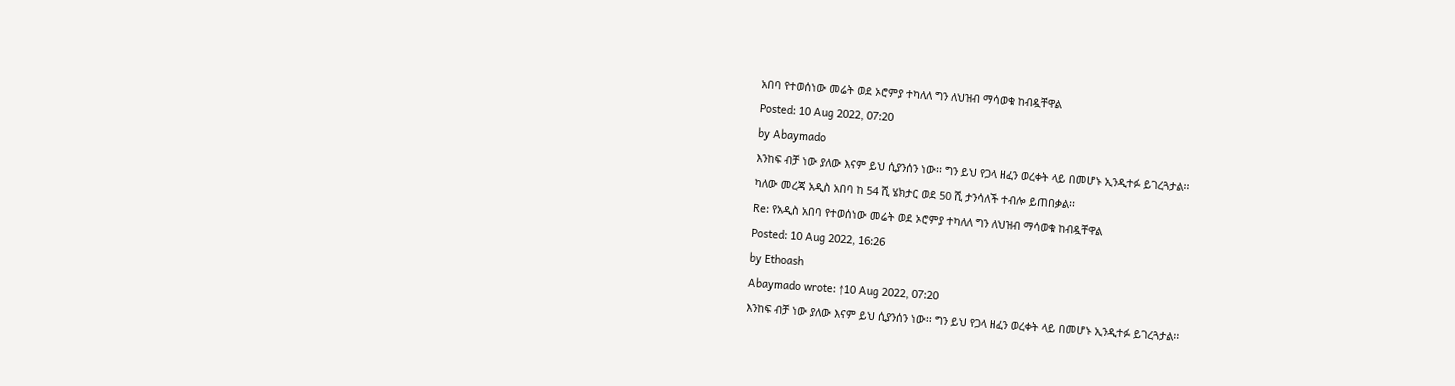አበባ የተወሰነው መሬት ወደ ኦሮምያ ተካለለ ግን ለህዝብ ማሳወቁ ከብዷቸዋል
Posted: 10 Aug 2022, 07:20
by Abaymado
እንከፍ ብቻ ነው ያለው እናም ይህ ሲያንሰን ነው፡፡ ግን ይህ የጋላ ዘፈን ወረቀት ላይ በመሆኑ ኢንዲተፉ ይገረጓታል፡፡
ካለው መረጃ አዲስ አበባ ከ 54 ሺ ሄክታር ወደ 50 ሺ ታንሳለች ተብሎ ይጠበቃል፡፡
Re: የአዲስ አበባ የተወሰነው መሬት ወደ ኦሮምያ ተካለለ ግን ለህዝብ ማሳወቁ ከብዷቸዋል
Posted: 10 Aug 2022, 16:26
by Ethoash
Abaymado wrote: ↑10 Aug 2022, 07:20
እንከፍ ብቻ ነው ያለው እናም ይህ ሲያንሰን ነው፡፡ ግን ይህ የጋላ ዘፈን ወረቀት ላይ በመሆኑ ኢንዲተፉ ይገረጓታል፡፡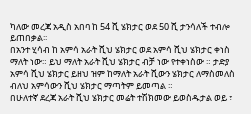ካለው መረጃ አዲስ አበባ ከ 54 ሺ ሄክታር ወደ 50 ሺ ታንሳለች ተብሎ ይጠበቃል፡፡
በአንተ ሂሳብ ከ አምሳ አራት ሺህ ሄክታር ወደ አምሳ ሺህ ሄክታር ቀነስ ማለት ነው። ይህ ማለት አራት ሺህ ሄክታር ብቻ ነው የተቀነስው ። ታድያ አምሳ ሺህ ሄክታር ይዘህ ዝም ከማለት አራት ሺውን ሄክታር ለማስመለስ ብለህ አምሳውን ሺህ ሄክታር ማጣትም ይመጣል ።
በሁለተኛ ደረጃ አራት ሺህ ሄክታር መሬት ተሽክመው ይወስዱታል ወይ ፣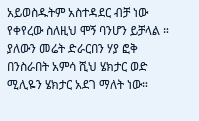አይወስዱትም አስተዳደር ብቻ ነው የቀየረው ስለዚህ ሞኝ ባንሆን ይቻላል ። ያለውን መሬት ድራርበን ሃያ ፎቅ በንስራበት አምሳ ሺህ ሄክታር ወድ ሚሊዬን ሄክታር አደገ ማለት ነው።